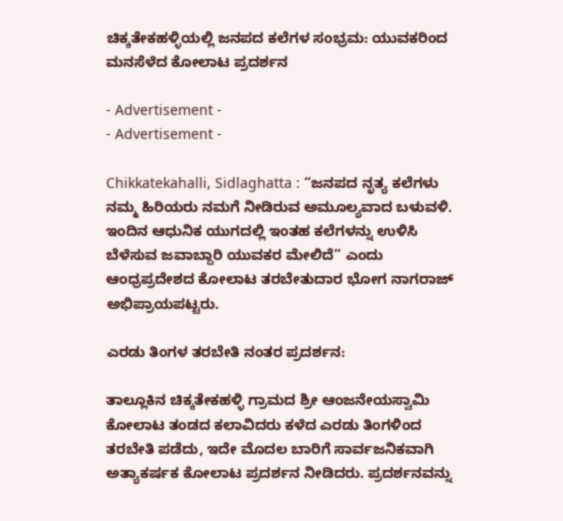ಚಿಕ್ಕತೇಕಹಳ್ಳಿಯಲ್ಲಿ ಜನಪದ ಕಲೆಗಳ ಸಂಭ್ರಮ: ಯುವಕರಿಂದ ಮನಸೆಳೆದ ಕೋಲಾಟ ಪ್ರದರ್ಶನ

- Advertisement -
- Advertisement -

Chikkatekahalli, Sidlaghatta : “ಜನಪದ ನೃತ್ಯ ಕಲೆಗಳು ನಮ್ಮ ಹಿರಿಯರು ನಮಗೆ ನೀಡಿರುವ ಅಮೂಲ್ಯವಾದ ಬಳುವಳಿ. ಇಂದಿನ ಆಧುನಿಕ ಯುಗದಲ್ಲಿ ಇಂತಹ ಕಲೆಗಳನ್ನು ಉಳಿಸಿ ಬೆಳೆಸುವ ಜವಾಬ್ದಾರಿ ಯುವಕರ ಮೇಲಿದೆ” ಎಂದು ಆಂಧ್ರಪ್ರದೇಶದ ಕೋಲಾಟ ತರಬೇತುದಾರ ಭೋಗ ನಾಗರಾಜ್ ಅಭಿಪ್ರಾಯಪಟ್ಟರು.

ಎರಡು ತಿಂಗಳ ತರಬೇತಿ ನಂತರ ಪ್ರದರ್ಶನ:

ತಾಲ್ಲೂಕಿನ ಚಿಕ್ಕತೇಕಹಳ್ಳಿ ಗ್ರಾಮದ ಶ್ರೀ ಆಂಜನೇಯಸ್ವಾಮಿ ಕೋಲಾಟ ತಂಡದ ಕಲಾವಿದರು ಕಳೆದ ಎರಡು ತಿಂಗಳಿಂದ ತರಬೇತಿ ಪಡೆದು, ಇದೇ ಮೊದಲ ಬಾರಿಗೆ ಸಾರ್ವಜನಿಕವಾಗಿ ಅತ್ಯಾಕರ್ಷಕ ಕೋಲಾಟ ಪ್ರದರ್ಶನ ನೀಡಿದರು. ಪ್ರದರ್ಶನವನ್ನು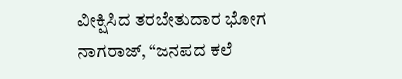ವೀಕ್ಷಿಸಿದ ತರಬೇತುದಾರ ಭೋಗ ನಾಗರಾಜ್, “ಜನಪದ ಕಲೆ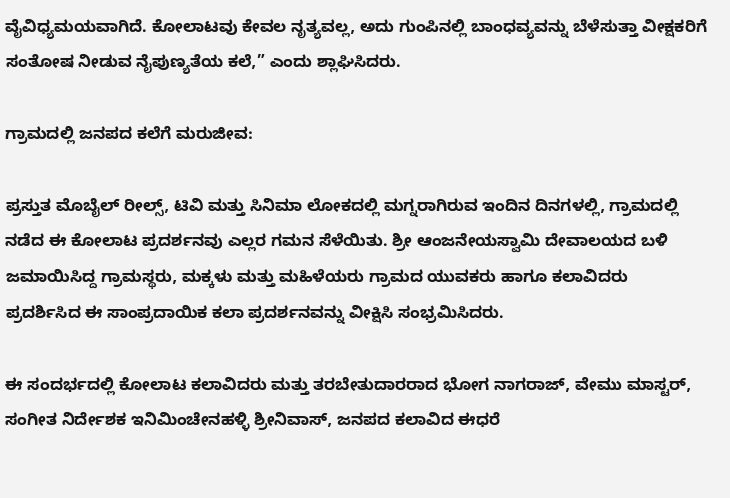ವೈವಿಧ್ಯಮಯವಾಗಿದೆ. ಕೋಲಾಟವು ಕೇವಲ ನೃತ್ಯವಲ್ಲ, ಅದು ಗುಂಪಿನಲ್ಲಿ ಬಾಂಧವ್ಯವನ್ನು ಬೆಳೆಸುತ್ತಾ ವೀಕ್ಷಕರಿಗೆ ಸಂತೋಷ ನೀಡುವ ನೈಪುಣ್ಯತೆಯ ಕಲೆ,” ಎಂದು ಶ್ಲಾಘಿಸಿದರು.

ಗ್ರಾಮದಲ್ಲಿ ಜನಪದ ಕಲೆಗೆ ಮರುಜೀವ:

ಪ್ರಸ್ತುತ ಮೊಬೈಲ್ ರೀಲ್ಸ್‌, ಟಿವಿ ಮತ್ತು ಸಿನಿಮಾ ಲೋಕದಲ್ಲಿ ಮಗ್ನರಾಗಿರುವ ಇಂದಿನ ದಿನಗಳಲ್ಲಿ, ಗ್ರಾಮದಲ್ಲಿ ನಡೆದ ಈ ಕೋಲಾಟ ಪ್ರದರ್ಶನವು ಎಲ್ಲರ ಗಮನ ಸೆಳೆಯಿತು. ಶ್ರೀ ಆಂಜನೇಯಸ್ವಾಮಿ ದೇವಾಲಯದ ಬಳಿ ಜಮಾಯಿಸಿದ್ದ ಗ್ರಾಮಸ್ಥರು, ಮಕ್ಕಳು ಮತ್ತು ಮಹಿಳೆಯರು ಗ್ರಾಮದ ಯುವಕರು ಹಾಗೂ ಕಲಾವಿದರು ಪ್ರದರ್ಶಿಸಿದ ಈ ಸಾಂಪ್ರದಾಯಿಕ ಕಲಾ ಪ್ರದರ್ಶನವನ್ನು ವೀಕ್ಷಿಸಿ ಸಂಭ್ರಮಿಸಿದರು.

ಈ ಸಂದರ್ಭದಲ್ಲಿ ಕೋಲಾಟ ಕಲಾವಿದರು ಮತ್ತು ತರಬೇತುದಾರರಾದ ಭೋಗ ನಾಗರಾಜ್, ವೇಮು ಮಾಸ್ಟರ್, ಸಂಗೀತ ನಿರ್ದೇಶಕ ಇನಿಮಿಂಚೇನಹಳ್ಳಿ ಶ್ರೀನಿವಾಸ್, ಜನಪದ ಕಲಾವಿದ ಈಧರೆ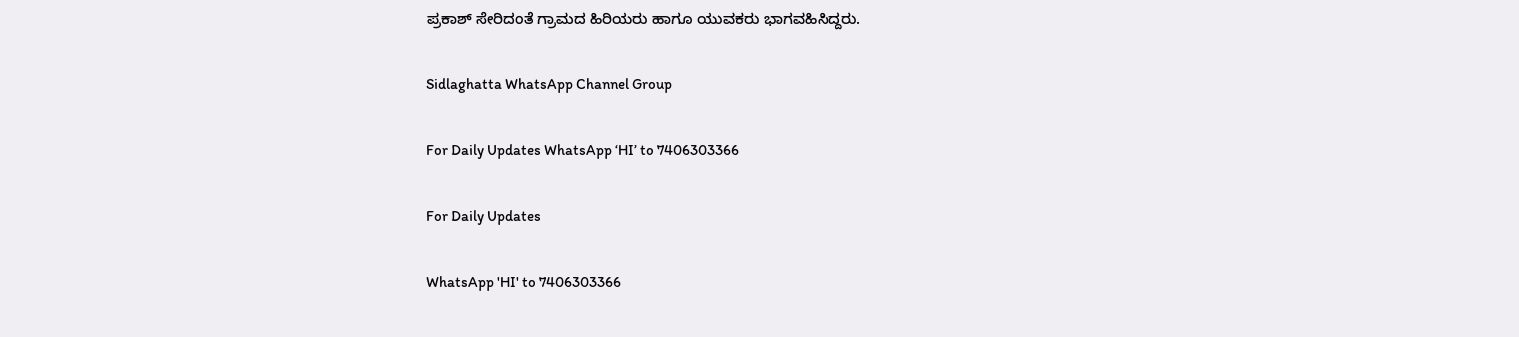ಪ್ರಕಾಶ್ ಸೇರಿದಂತೆ ಗ್ರಾಮದ ಹಿರಿಯರು ಹಾಗೂ ಯುವಕರು ಭಾಗವಹಿಸಿದ್ದರು.

Sidlaghatta WhatsApp Channel Group

For Daily Updates WhatsApp ‘HI’ to 7406303366

For Daily Updates

WhatsApp 'HI' to 7406303366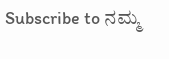Subscribe to ನಮ್ಮ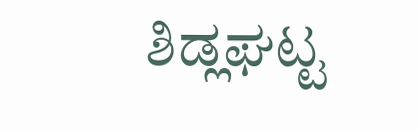ಶಿಡ್ಲಘಟ್ಟ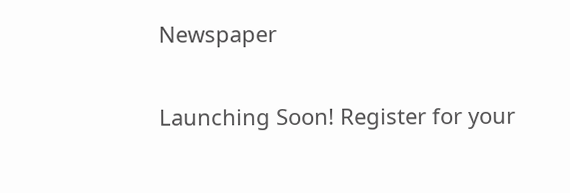Newspaper

Launching Soon! Register for your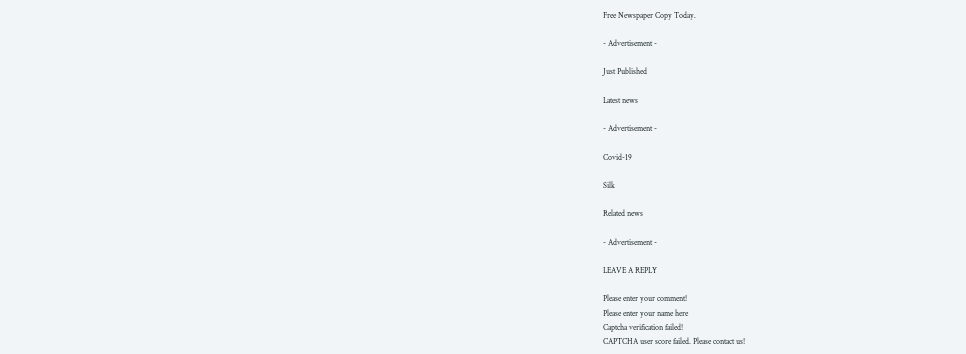Free Newspaper Copy Today.

- Advertisement -

Just Published

Latest news

- Advertisement -

Covid-19

Silk

Related news

- Advertisement -

LEAVE A REPLY

Please enter your comment!
Please enter your name here
Captcha verification failed!
CAPTCHA user score failed. Please contact us!